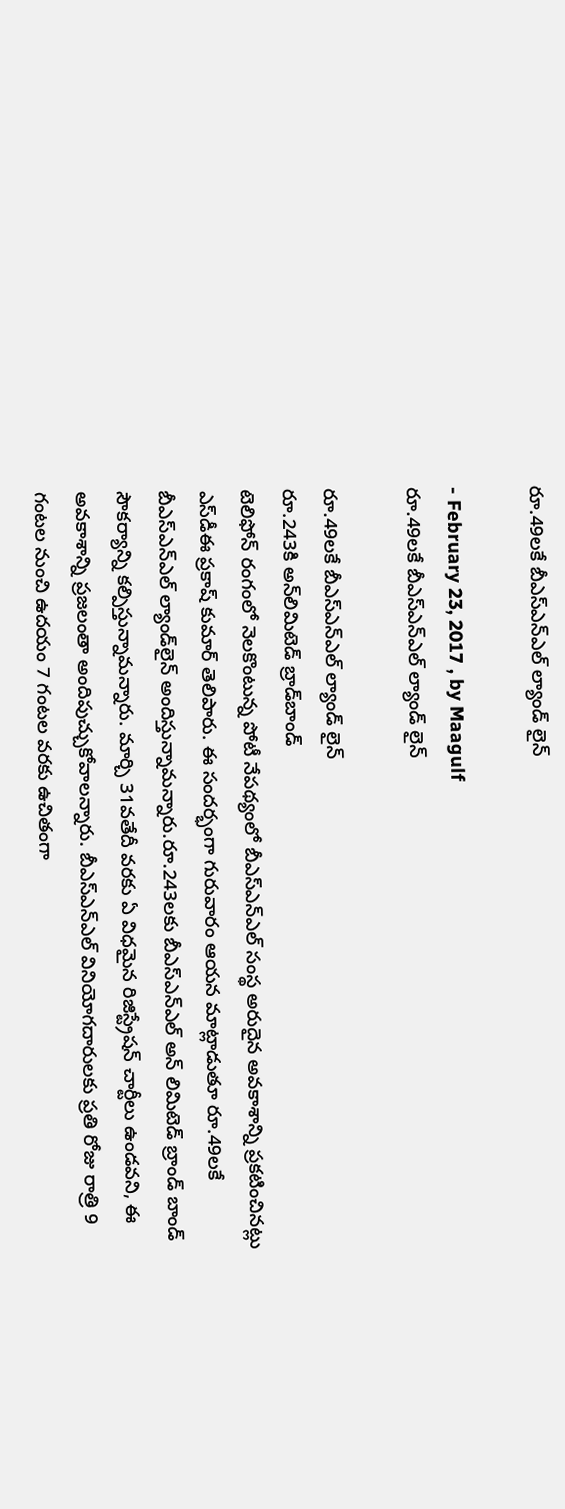రూ.49లకే బీఎస్‌ఎన్‌ఎల్‌ ల్యాండ్‌ లైన్‌

- February 23, 2017 , by Maagulf
రూ.49లకే బీఎస్‌ఎన్‌ఎల్‌ ల్యాండ్‌ లైన్‌

రూ.49లకే బీఎస్‌ఎన్‌ఎల్‌ ల్యాండ్‌ లైన్‌
రూ.243కి అన్‌లిమిటెడ్‌ బ్రాడ్‌బాండ్‌
టెలిఫోన్‌ రంగంలో నెలకొంటున్న పోటీ నేపథ్యంలో బీఎస్‌ఎన్‌ఎల్‌ సంస్థ అరుదైన అవకాశాన్ని ప్రకటించినట్లు ఎస్‌డీఈ ప్రకాష్‌ కుమార్‌ తెలిపారు. ఈ సందర్భంగా గురువారం ఆయన మాట్లాడుతూ రూ.49లకే బీఎస్‌ఎన్‌ఎల్‌ ల్యాండ్‌లైన్‌ అందిస్తున్నామన్నారు.రూ.243లకు బీఎస్‌ఎన్‌ఎల్‌ అన్‌ లిమిటెడ్‌ బ్రాండ్‌ బాండ్‌ సౌకర్యాన్ని కల్పిస్తున్నామన్నారు. మార్చి 31వతేదీ వరకు ఏ విధమైన రిజిస్ట్రేషన్‌ చార్టీలు ఉండవని, ఈ అవకాశాన్ని ప్రజలంతా అందిపుచ్చుకోవాలన్నారు. బీఎస్‌ఎన్‌ఎల్‌ వినియోగదారులకు ప్రతి రోజు రాత్రి 9 గంటల నుంచి ఉదయం 7 గంటల వరకు ఉచితంగా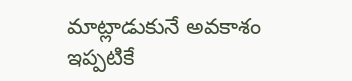మాట్లాడుకునే అవకాశం ఇప్పటికే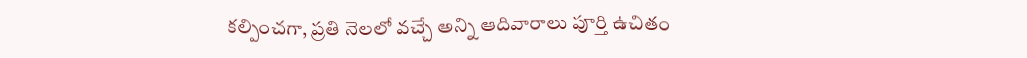కల్పించగా, ప్రతి నెలలో వచ్చే అన్ని ఆదివారాలు పూర్తి ఉచితం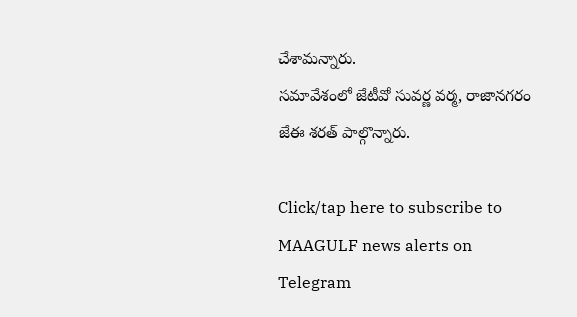చేశామన్నారు.
సమావేశంలో జేటీవో సువర్ణ వర్మ, రాజానగరం జేఈ శరత్ పాల్గొన్నారు.

Click/tap here to subscribe to MAAGULF news alerts on Telegram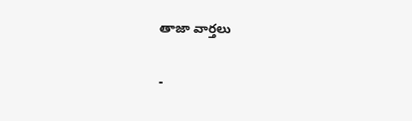తాజా వార్తలు

-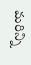మరిన్ని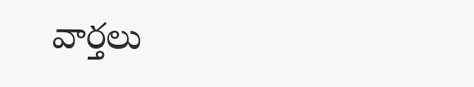వార్తలు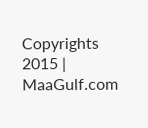Copyrights 2015 | MaaGulf.com